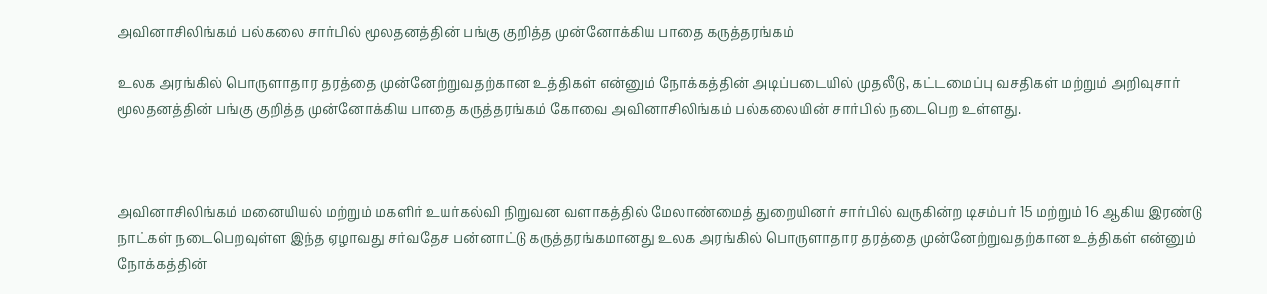அவினாசிலிங்கம் பல்கலை சார்பில் மூலதனத்தின் பங்கு குறித்த முன்னோக்கிய பாதை கருத்தரங்கம்

உலக அரங்கில் பொருளாதார தரத்தை முன்னேற்றுவதற்கான உத்திகள் என்னும் நோக்கத்தின் அடிப்படையில் முதலீடு, கட்டமைப்பு வசதிகள் மற்றும் அறிவுசார் மூலதனத்தின் பங்கு குறித்த முன்னோக்கிய பாதை கருத்தரங்கம் கோவை அவினாசிலிங்கம் பல்கலையின் சார்பில் நடைபெற உள்ளது.



அவினாசிலிங்கம் மனையியல் மற்றும் மகளிர் உயர்கல்வி நிறுவன வளாகத்தில் மேலாண்மைத் துறையினர் சார்பில் வருகின்ற டிசம்பர் 15 மற்றும் 16 ஆகிய இரண்டு நாட்கள் நடைபெறவுள்ள இந்த ஏழாவது சர்வதேச பன்னாட்டு கருத்தரங்கமானது உலக அரங்கில் பொருளாதார தரத்தை முன்னேற்றுவதற்கான உத்திகள் என்னும் நோக்கத்தின்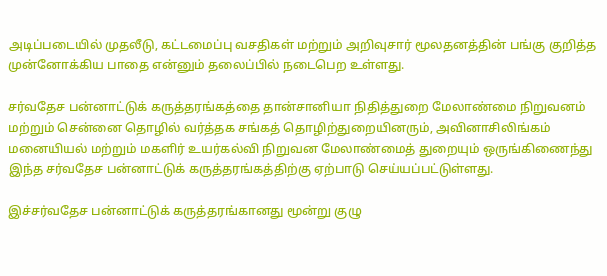அடிப்படையில் முதலீடு, கட்டமைப்பு வசதிகள் மற்றும் அறிவுசார் மூலதனத்தின் பங்கு குறித்த முன்னோக்கிய பாதை என்னும் தலைப்பில் நடைபெற உள்ளது.

சர்வதேச பன்னாட்டுக் கருத்தரங்கத்தை தான்சானியா நிதித்துறை மேலாண்மை நிறுவனம் மற்றும் சென்னை தொழில் வர்த்தக சங்கத் தொழிற்துறையினரும், அவினாசிலிங்கம் மனையியல் மற்றும் மகளிர் உயர்கல்வி நிறுவன மேலாண்மைத் துறையும் ஒருங்கிணைந்து இந்த சர்வதேச பன்னாட்டுக் கருத்தரங்கத்திற்கு ஏற்பாடு செய்யப்பட்டுள்ளது.

இச்சர்வதேச பன்னாட்டுக் கருத்தரங்கானது மூன்று குழு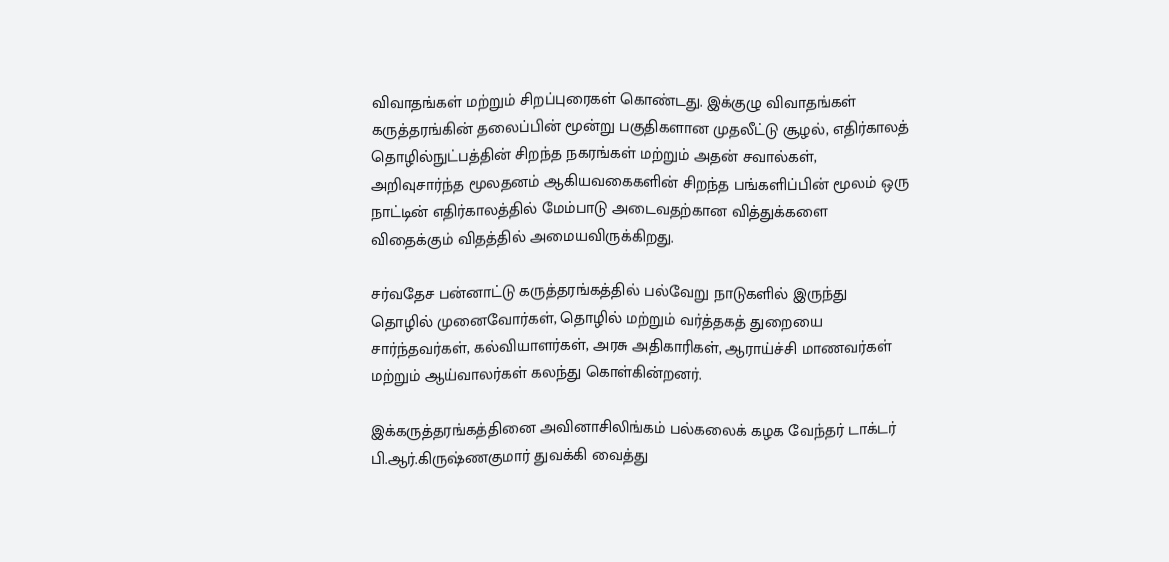விவாதங்கள் மற்றும் சிறப்புரைகள் கொண்டது. இக்குழு விவாதங்கள் கருத்தரங்கின் தலைப்பின் மூன்று பகுதிகளான முதலீட்டு சூழல், எதிர்காலத் தொழில்நுட்பத்தின் சிறந்த நகரங்கள் மற்றும் அதன் சவால்கள், அறிவுசார்ந்த மூலதனம் ஆகியவகைகளின் சிறந்த பங்களிப்பின் மூலம் ஒரு நாட்டின் எதிர்காலத்தில் மேம்பாடு அடைவதற்கான வித்துக்களை விதைக்கும் விதத்தில் அமையவிருக்கிறது.

சர்வதேச பன்னாட்டு கருத்தரங்கத்தில் பல்வேறு நாடுகளில் இருந்து தொழில் முனைவோர்கள், தொழில் மற்றும் வர்த்தகத் துறையை சார்ந்தவர்கள், கல்வியாளர்கள், அரசு அதிகாரிகள், ஆராய்ச்சி மாணவர்கள் மற்றும் ஆய்வாலர்கள் கலந்து கொள்கின்றனர்.

இக்கருத்தரங்கத்தினை அவினாசிலிங்கம் பல்கலைக் கழக வேந்தர் டாக்டர் பி.ஆர்.கிருஷ்ணகுமார் துவக்கி வைத்து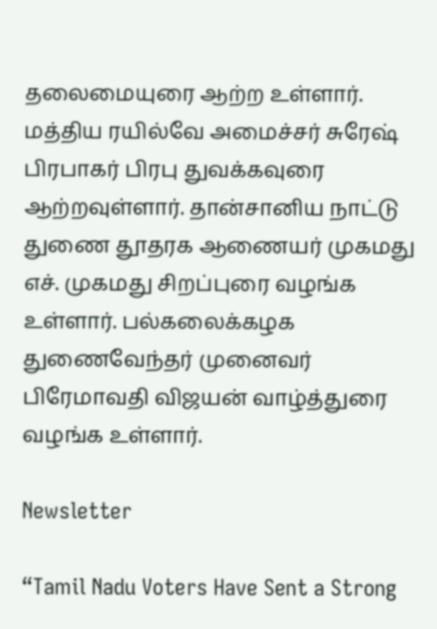தலைமையுரை ஆற்ற உள்ளார். மத்திய ரயில்வே அமைச்சர் சுரேஷ் பிரபாகர் பிரபு துவக்கவுரை ஆற்றவுள்ளார். தான்சானிய நாட்டு துணை தூதரக ஆணையர் முகமது எச். முகமது சிறப்புரை வழங்க உள்ளார். பல்கலைக்கழக துணைவேந்தர் முனைவர் பிரேமாவதி விஜயன் வாழ்த்துரை வழங்க உள்ளார்.

Newsletter

“Tamil Nadu Voters Have Sent a Strong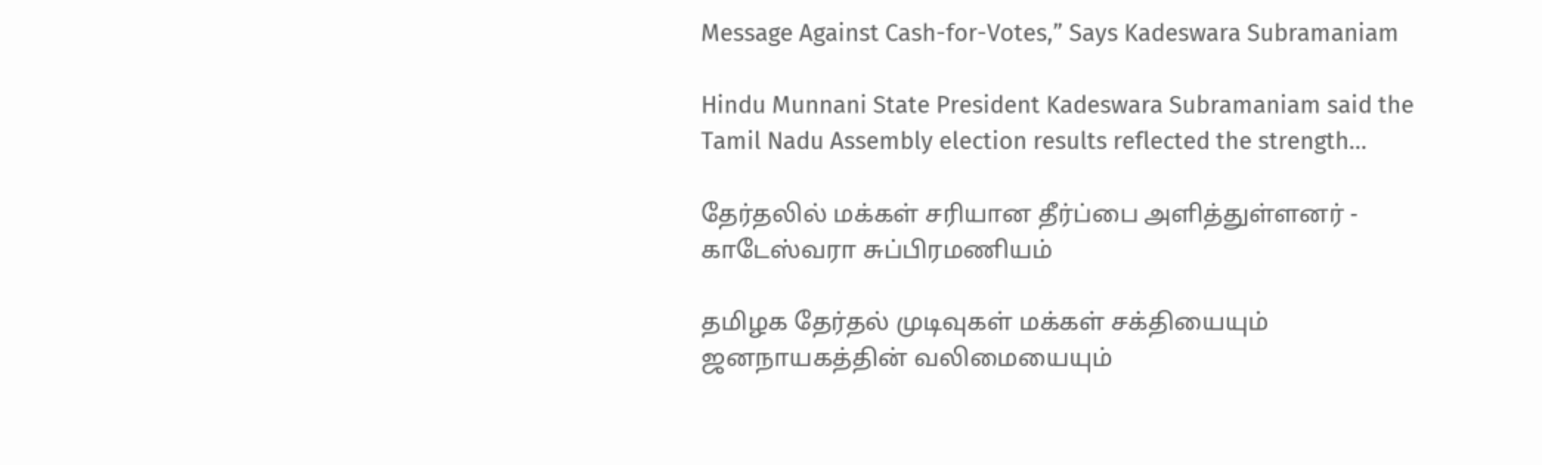Message Against Cash-for-Votes,” Says Kadeswara Subramaniam

Hindu Munnani State President Kadeswara Subramaniam said the Tamil Nadu Assembly election results reflected the strength...

தேர்தலில் மக்கள் சரியான தீர்ப்பை அளித்துள்ளனர் - காடேஸ்வரா சுப்பிரமணியம்

தமிழக தேர்தல் முடிவுகள் மக்கள் சக்தியையும் ஜனநாயகத்தின் வலிமையையும்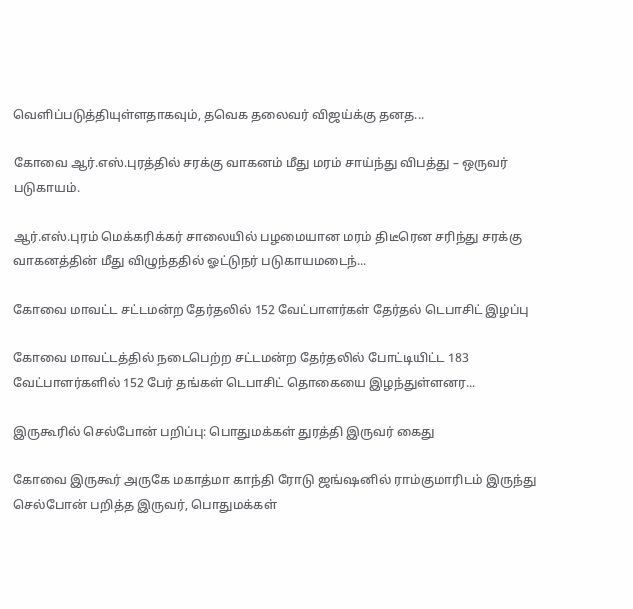வெளிப்படுத்தியுள்ளதாகவும், தவெக தலைவர் விஜய்க்கு தனத...

கோவை ஆர்.எஸ்.புரத்தில் சரக்கு வாகனம் மீது மரம் சாய்ந்து விபத்து – ஒருவர் படுகாயம்.

ஆர்.எஸ்.புரம் மெக்கரிக்கர் சாலையில் பழமையான மரம் திடீரென சரிந்து சரக்கு வாகனத்தின் மீது விழுந்ததில் ஓட்டுநர் படுகாயமடைந்...

கோவை மாவட்ட சட்டமன்ற தேர்தலில் 152 வேட்பாளர்கள் தேர்தல் டெபாசிட் இழப்பு

கோவை மாவட்டத்தில் நடைபெற்ற சட்டமன்ற தேர்தலில் போட்டியிட்ட 183 வேட்பாளர்களில் 152 பேர் தங்கள் டெபாசிட் தொகையை இழந்துள்ளனர...

இருகூரில் செல்போன் பறிப்பு: பொதுமக்கள் துரத்தி இருவர் கைது

கோவை இருகூர் அருகே மகாத்மா காந்தி ரோடு ஜங்ஷனில் ராம்குமாரிடம் இருந்து செல்போன் பறித்த இருவர், பொதுமக்கள்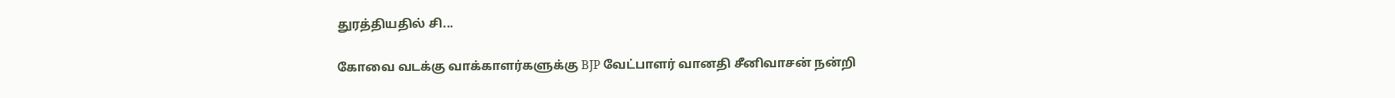துரத்தியதில் சி...

கோவை வடக்கு வாக்காளர்களுக்கு BJP வேட்பாளர் வானதி சீனிவாசன் நன்றி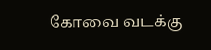கோவை வடக்கு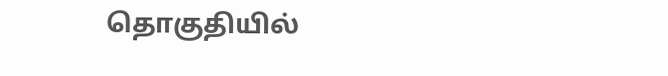தொகுதியில்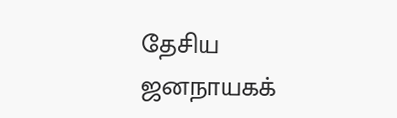தேசிய ஜனநாயகக்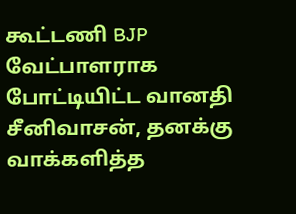கூட்டணி BJP வேட்பாளராக போட்டியிட்ட வானதி சீனிவாசன், தனக்கு வாக்களித்த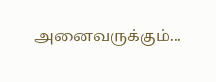அனைவருக்கும்...